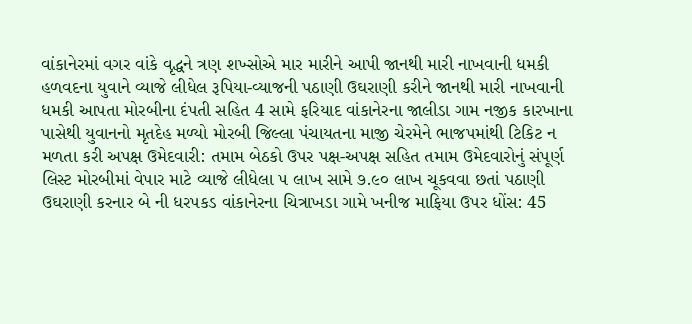વાંકાનેરમાં વગર વાંકે વૃદ્ધને ત્રણ શખ્સોએ માર મારીને આપી જાનથી મારી નાખવાની ધમકી હળવદના યુવાને વ્યાજે લીધેલ રૂપિયા-વ્યાજની પઠાણી ઉઘરાણી કરીને જાનથી મારી નાખવાની ધમકી આપતા મોરબીના દંપતી સહિત 4 સામે ફરિયાદ વાંકાનેરના જાલીડા ગામ નજીક કારખાના પાસેથી યુવાનનો મૃતદેહ મળ્યો મોરબી જિલ્લા પંચાયતના માજી ચેરમેને ભાજપમાંથી ટિકિટ ન મળતા કરી અપક્ષ ઉમેદવારી: તમામ બેઠકો ઉપર પક્ષ-અપક્ષ સહિત તમામ ઉમેદવારોનું સંપૂર્ણ લિસ્ટ મોરબીમાં વેપાર માટે વ્યાજે લીધેલા ૫ લાખ સામે ૭.૯૦ લાખ ચૂકવવા છતાં પઠાણી ઉઘરાણી કરનાર બે ની ધરપકડ વાંકાનેરના ચિત્રાખડા ગામે ખનીજ માફિયા ઉપર ધોંસ: 45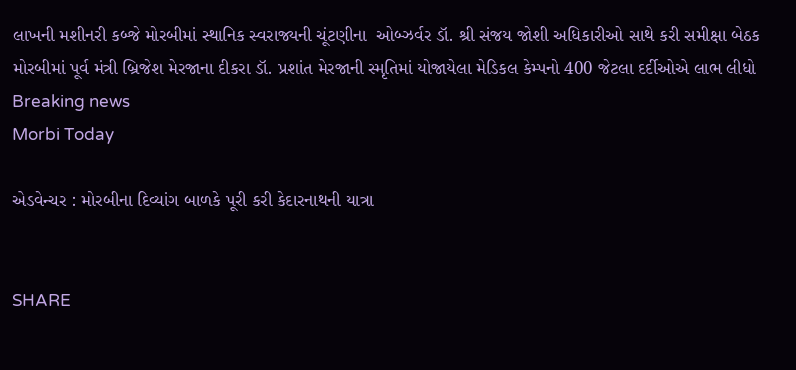લાખની મશીનરી કબ્જે મોરબીમાં સ્થાનિક સ્વરાજ્યની ચૂંટણીના  ઓબ્ઝર્વર ડૉ. શ્રી સંજય જોશી અધિકારીઓ સાથે કરી સમીક્ષા બેઠક મોરબીમાં પૂર્વ મંત્રી બ્રિજેશ મેરજાના દીકરા ડૉ. પ્રશાંત મેરજાની સ્મૃતિમાં યોજાયેલા મેડિકલ કેમ્પનો 400 જેટલા દર્દીઓએ લાભ લીધો
Breaking news
Morbi Today

એડવેન્ચર : મોરબીના દિવ્યાંગ બાળકે પૂરી કરી કેદારનાથની યાત્રા


SHARE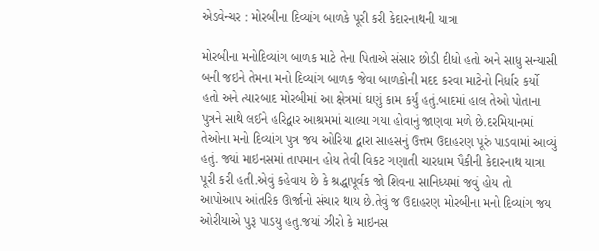એડવેન્ચર : મોરબીના દિવ્યાંગ બાળકે પૂરી કરી કેદારનાથની યાત્રા

મોરબીના મનોદિવ્યાંગ બાળક માટે તેના પિતાએ સંસાર છોડી દીધો હતો અને સાધુ સન્યાસી બની જઇને તેમના મનો દિવ્યાંગ બાળક જેવા બાળકોની મદદ કરવા માટેનો નિર્ધાર કર્યો હતો અને ત્યારબાદ મોરબીમાં આ ક્ષેત્રમાં ઘણું કામ કર્યું હતું.બાદમાં હાલ તેઓ પોતાના પુત્રને સાથે લઈને હરિદ્વાર આશ્રમમાં ચાલ્યા ગયા હોવાનું જાણવા મળે છે.દરમિયાનમાં તેઓના મનો દિવ્યાંગ પુત્ર જય ઓરિયા દ્વારા સાહસનું ઉત્તમ ઉદાહરણ પૂરું પાડવામાં આવ્યું હતું. જ્યાં માઇનસમાં તાપમાન હોય તેવી વિકટ ગણાતી ચારધામ પૈકીની કેદારનાથ યાત્રા પૂરી કરી હતી.એવું કહેવાય છે કે શ્રદ્ધાપૂર્વક જો શિવના સાનિધ્યમાં જવું હોય તો આપોઆપ આંતરિક ઊર્જાનો સંચાર થાય છે.તેવું જ ઉદાહરણ મોરબીના મનો દિવ્યાંગ જય ઓરીયાએ પુરૂ પાડયુ હતુ.જયાં ઝીરો કે માઇનસ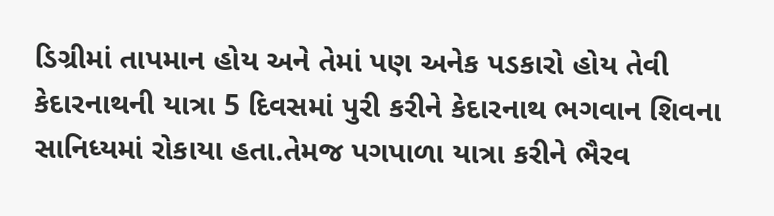ડિગ્રીમાં તાપમાન હોય અને તેમાં પણ અનેક પડકારો હોય તેવી કેદારનાથની યાત્રા 5 દિવસમાં પુરી કરીને કેદારનાથ ભગવાન શિવના સાનિધ્યમાં રોકાયા હતા.તેમજ પગપાળા યાત્રા કરીને ભૈરવ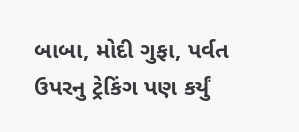બાબા, મોદી ગુફા, પર્વત ઉપરનુ ટ્રેકિંગ પણ કર્યું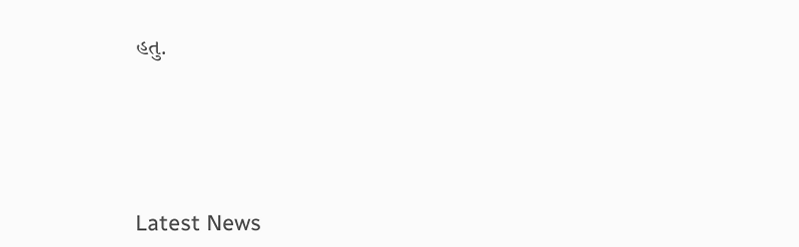હતુ.






Latest News